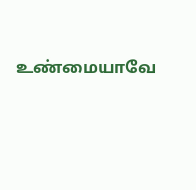உண்மையாவே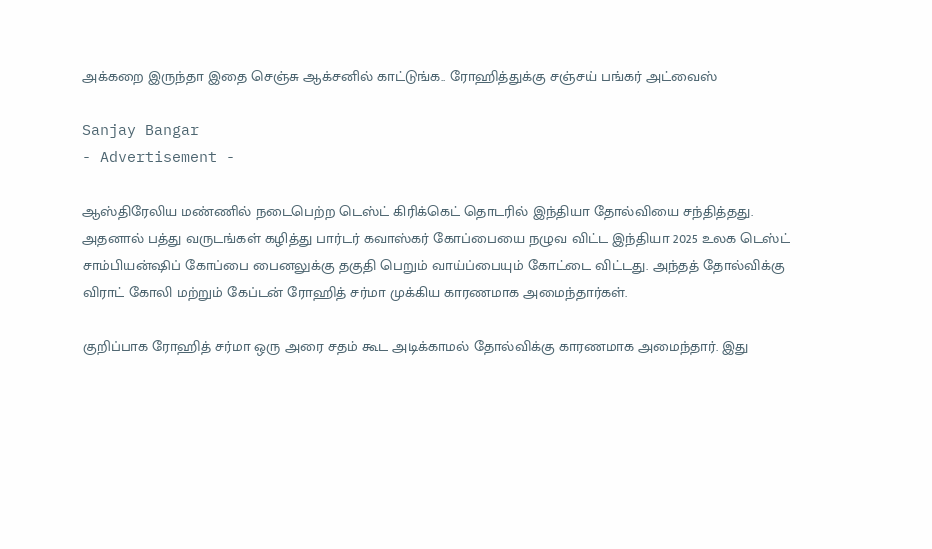அக்கறை இருந்தா இதை செஞ்சு ஆக்சனில் காட்டுங்க.. ரோஹித்துக்கு சஞ்சய் பங்கர் அட்வைஸ்

Sanjay Bangar
- Advertisement -

ஆஸ்திரேலிய மண்ணில் நடைபெற்ற டெஸ்ட் கிரிக்கெட் தொடரில் இந்தியா தோல்வியை சந்தித்தது. அதனால் பத்து வருடங்கள் கழித்து பார்டர் கவாஸ்கர் கோப்பையை நழுவ விட்ட இந்தியா 2025 உலக டெஸ்ட் சாம்பியன்ஷிப் கோப்பை பைனலுக்கு தகுதி பெறும் வாய்ப்பையும் கோட்டை விட்டது. அந்தத் தோல்விக்கு விராட் கோலி மற்றும் கேப்டன் ரோஹித் சர்மா முக்கிய காரணமாக அமைந்தார்கள்.

குறிப்பாக ரோஹித் சர்மா ஒரு அரை சதம் கூட அடிக்காமல் தோல்விக்கு காரணமாக அமைந்தார். இது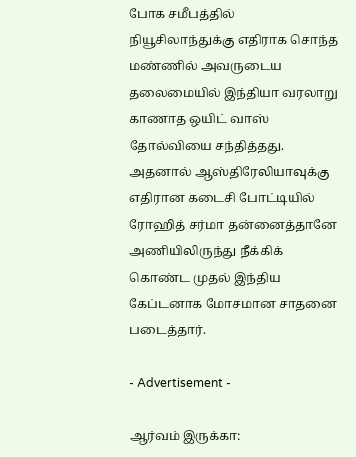போக சமீபத்தில் நியூசிலாந்துக்கு எதிராக சொந்த மண்ணில் அவருடைய தலைமையில் இந்தியா வரலாறு காணாத ஒயிட் வாஸ் தோல்வியை சந்தித்தது. அதனால் ஆஸ்திரேலியாவுக்கு எதிரான கடைசி போட்டியில் ரோஹித் சர்மா தன்னைத்தானே அணியிலிருந்து நீக்கிக் கொண்ட முதல் இந்திய கேப்டனாக மோசமான சாதனை படைத்தார்.

- Advertisement -

ஆர்வம் இருக்கா: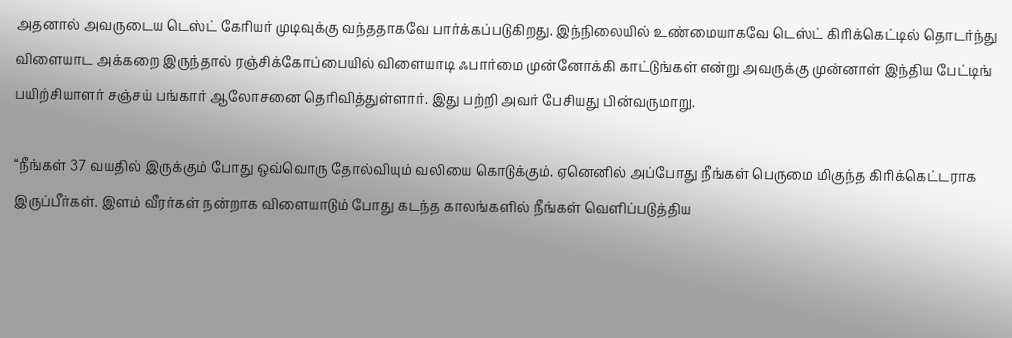அதனால் அவருடைய டெஸ்ட் கேரியர் முடிவுக்கு வந்ததாகவே பார்க்கப்படுகிறது. இந்நிலையில் உண்மையாகவே டெஸ்ட் கிரிக்கெட்டில் தொடர்ந்து விளையாட அக்கறை இருந்தால் ரஞ்சிக்கோப்பையில் விளையாடி ஃபார்மை முன்னோக்கி காட்டுங்கள் என்று அவருக்கு முன்னாள் இந்திய பேட்டிங் பயிற்சியாளர் சஞ்சய் பங்கார் ஆலோசனை தெரிவித்துள்ளார். இது பற்றி அவர் பேசியது பின்வருமாறு.

“நீங்கள் 37 வயதில் இருக்கும் போது ஒவ்வொரு தோல்வியும் வலியை கொடுக்கும். ஏனெனில் அப்போது நீங்கள் பெருமை மிகுந்த கிரிக்கெட்டராக இருப்பீர்கள். இளம் வீரர்கள் நன்றாக விளையாடும் போது கடந்த காலங்களில் நீங்கள் வெளிப்படுத்திய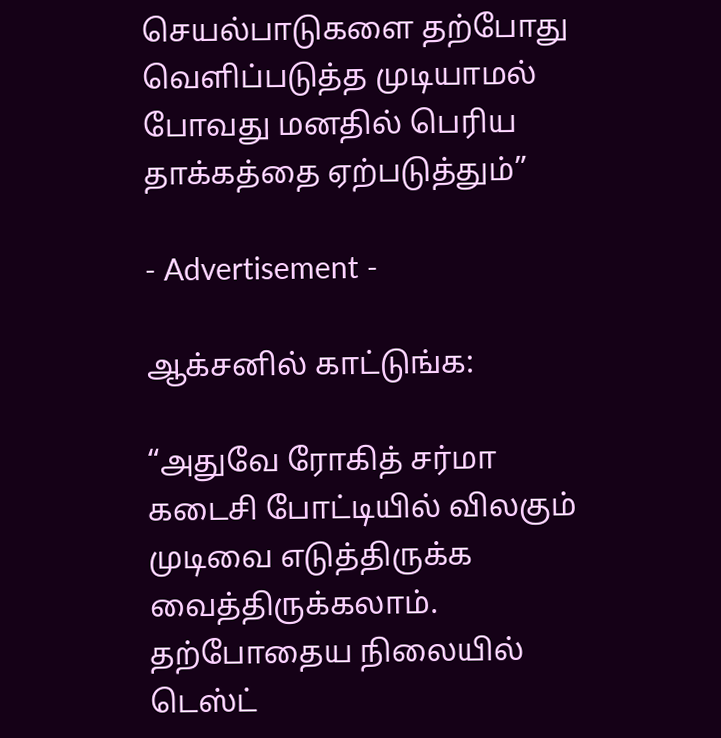செயல்பாடுகளை தற்போது வெளிப்படுத்த முடியாமல் போவது மனதில் பெரிய தாக்கத்தை ஏற்படுத்தும்”

- Advertisement -

ஆக்சனில் காட்டுங்க:

“அதுவே ரோகித் சர்மா கடைசி போட்டியில் விலகும் முடிவை எடுத்திருக்க வைத்திருக்கலாம். தற்போதைய நிலையில் டெஸ்ட்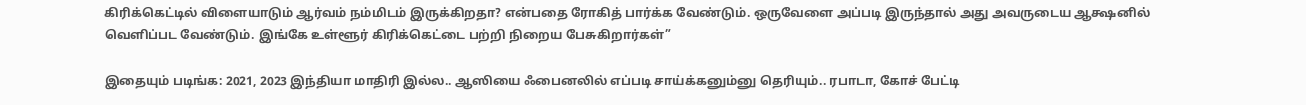கிரிக்கெட்டில் விளையாடும் ஆர்வம் நம்மிடம் இருக்கிறதா? என்பதை ரோகித் பார்க்க வேண்டும். ஒருவேளை அப்படி இருந்தால் அது அவருடைய ஆக்ஷனில் வெளிப்பட வேண்டும். இங்கே உள்ளூர் கிரிக்கெட்டை பற்றி நிறைய பேசுகிறார்கள்”

இதையும் படிங்க: 2021, 2023 இந்தியா மாதிரி இல்ல.. ஆஸியை ஃபைனலில் எப்படி சாய்க்கனும்னு தெரியும்.. ரபாடா, கோச் பேட்டி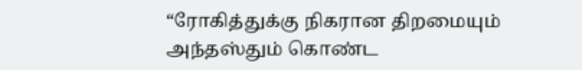“ரோகித்துக்கு நிகரான திறமையும் அந்தஸ்தும் கொண்ட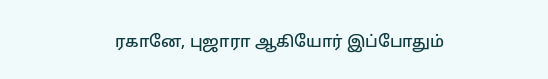ரகானே, புஜாரா ஆகியோர் இப்போதும்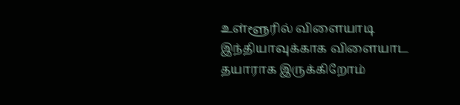உள்ளூரில் விளையாடி இந்தியாவுக்காக விளையாட தயாராக இருக்கிறோம்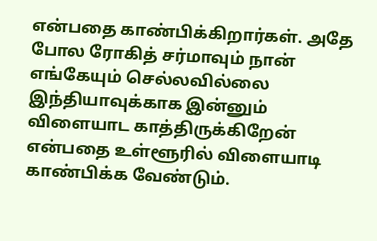என்பதை காண்பிக்கிறார்கள். அதே போல ரோகித் சர்மாவும் நான் எங்கேயும் செல்லவில்லை இந்தியாவுக்காக இன்னும் விளையாட காத்திருக்கிறேன் என்பதை உள்ளூரில் விளையாடி காண்பிக்க வேண்டும்.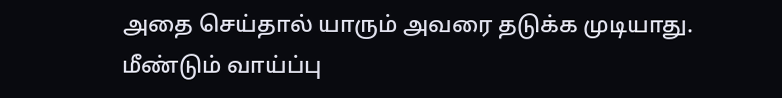அதை செய்தால் யாரும் அவரை தடுக்க முடியாது. மீண்டும் வாய்ப்பு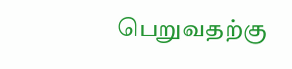பெறுவதற்கு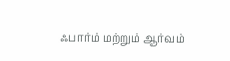ஃபார்ம் மற்றும் ஆர்வம்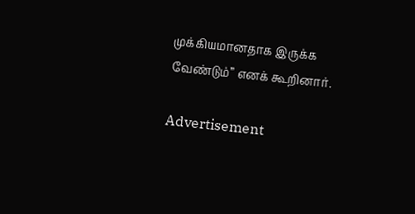முக்கியமானதாக இருக்க வேண்டும்” எனக் கூறினார்.

Advertisement